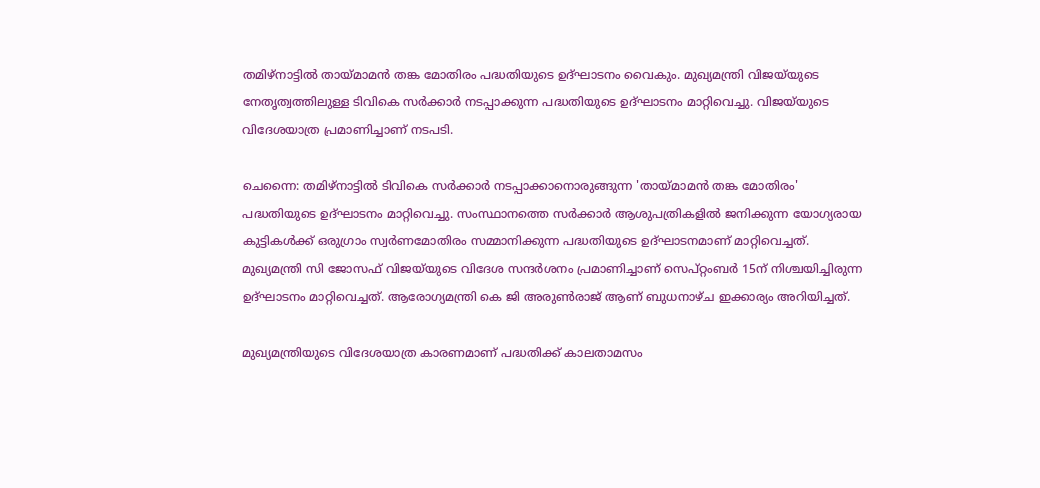തമിഴ്നാട്ടിൽ തായ്മാമൻ തങ്ക മോതിരം പദ്ധതിയുടെ ഉദ്ഘാടനം വൈകും. മുഖ്യമന്ത്രി വിജയ്‍‍യുടെ നേതൃത്വത്തിലുള്ള ടിവികെ സ‍ർക്കാർ നടപ്പാക്കുന്ന പദ്ധതിയുടെ ഉദ്ഘാടനം മാറ്റിവെച്ചു. വിജയ്‍‍യുടെ വിദേശയാത്ര പ്രമാണിച്ചാണ് നടപടി.

ചെന്നൈ: തമിഴ്നാട്ടിൽ ടിവികെ സർക്കാർ നടപ്പാക്കാനൊരുങ്ങുന്ന 'തായ്മാമൻ തങ്ക മോതിരം' പദ്ധതിയുടെ ഉദ്ഘാടനം മാറ്റിവെച്ചു. സംസ്ഥാനത്തെ സർക്കാർ ആശുപത്രികളിൽ ജനിക്കുന്ന യോഗ്യരായ കുട്ടികൾക്ക് ഒരുഗ്രാം സ്വർണമോതിരം സമ്മാനിക്കുന്ന പദ്ധതിയുടെ ഉദ്ഘാടനമാണ് മാറ്റിവെച്ചത്. മുഖ്യമന്ത്രി സി ജോസഫ് വിജയ്‍യുടെ വിദേശ സന്ദർശനം പ്രമാണിച്ചാണ് സെപ്റ്റംബ‍ർ 15ന് നിശ്ചയിച്ചിരുന്ന ഉദ്ഘാടനം മാറ്റിവെച്ചത്. ആരോഗ്യമന്ത്രി കെ ജി അരുൺരാജ് ആണ് ബുധനാഴ്ച ഇക്കാര്യം അറിയിച്ചത്.

മുഖ്യമന്ത്രിയുടെ വിദേശയാത്ര കാരണമാണ് പദ്ധതിക്ക് കാലതാമസം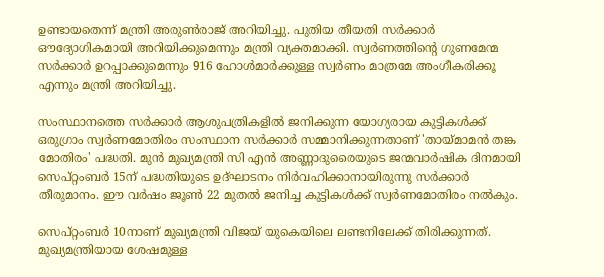ഉണ്ടായതെന്ന് മന്ത്രി അരുൺരാജ് അറിയിച്ചു. പുതിയ തീയതി സ‍ർക്കാർ ഔദ്യോഗികമായി അറിയിക്കുമെന്നും മന്ത്രി വ്യക്തമാക്കി. സ്വർണത്തിൻ്റെ ഗുണമേന്മ സർക്കാർ ഉറപ്പാക്കുമെന്നും 916 ഹോൾമാർക്കുള്ള സ്വർണം മാത്രമേ അംഗീകരിക്കൂ എന്നും മന്ത്രി അറിയിച്ചു.

സംസ്ഥാനത്തെ സ‍ർക്കാർ ആശുപത്രികളിൽ ജനിക്കുന്ന യോഗ്യരായ കുട്ടികൾക്ക് ഒരുഗ്രാം സ്വ‍ർണമോതിരം സംസ്ഥാന സർക്കാർ സമ്മാനിക്കുന്നതാണ് 'തായ്മാമൻ തങ്ക മോതിരം' പദ്ധതി. മുൻ മുഖ്യമന്ത്രി സി എൻ അണ്ണാദുരൈയുടെ ജന്മവാ‍ർഷിക ദിനമായി സെപ്റ്റംബർ 15ന് പദ്ധതിയുടെ ഉദ്ഘാടനം നിർവഹിക്കാനായിരുന്നു സർക്കാർ തീരുമാനം. ഈ വർഷം ജൂൺ 22 മുതൽ ജനിച്ച കുട്ടികൾക്ക് സ്വർണമോതിരം നൽകും.

സെപ്റ്റംബർ 10നാണ് മുഖ്യമന്ത്രി വിജയ് യുകെയിലെ ലണ്ടനിലേക്ക് തിരിക്കുന്നത്. മുഖ്യമന്ത്രിയായ ശേഷമുള്ള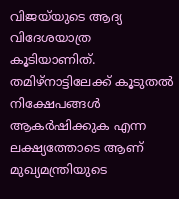വിജയ്‍യുടെ ആദ്യ വിദേശയാത്ര കൂടിയാണിത്. തമിഴ്നാട്ടിലേക്ക് കൂടുതൽ നിക്ഷേപങ്ങൾ ആകർഷിക്കുക എന്ന ലക്ഷ്യത്തോടെ ആണ് മുഖ്യമന്ത്രിയുടെ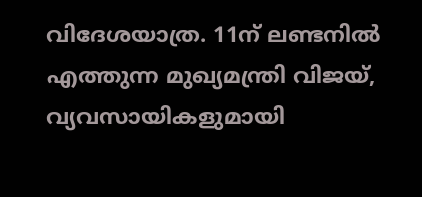വിദേശയാത്ര. 11ന് ലണ്ടനിൽ എത്തുന്ന മുഖ്യമന്ത്രി വിജയ്, വ്യവസായികളുമായി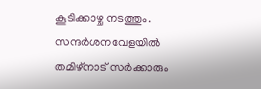കൂടിക്കാഴ്ച നടത്തും. സന്ദർശനവേളയിൽ തമിഴ്നാട് സർക്കാരും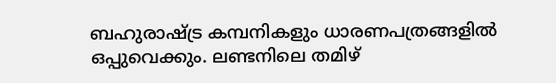ബഹുരാഷ്ട്ര കമ്പനികളും ധാരണപത്രങ്ങളിൽ ഒപ്പുവെക്കും. ലണ്ടനിലെ തമിഴ്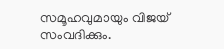സമൂഹവുമായും വിജയ് സംവദിക്കും.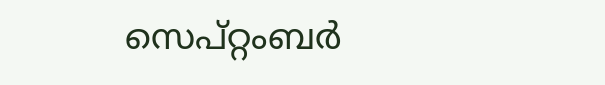സെപ്റ്റംബർ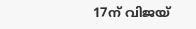17ന് വിജയ്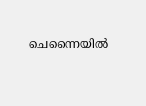ചെന്നൈയിൽ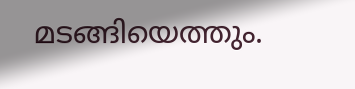മടങ്ങിയെത്തും.